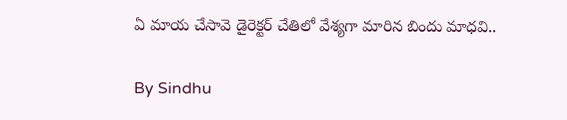ఏ మాయ చేసావె డైరెక్టర్ చేతిలో వేశ్యగా మారిన బిందు మాధవి..

By Sindhu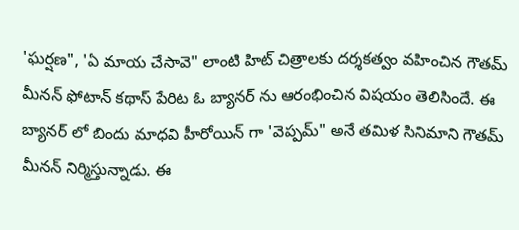'ఘర్షణ", 'ఏ మాయ చేసావె" లాంటి హిట్ చిత్రాలకు దర్శకత్వం వహించిన గౌతమ్ మీనన్ ఫోటాన్ కథాస్ పేరిట ఓ బ్యానర్ ను ఆరంభించిన విషయం తెలిసిందే. ఈ బ్యానర్ లో బిందు మాధవి హీరోయిన్ గా 'వెప్పమ్" అనే తమిళ సినిమాని గౌతమ్ మీనన్ నిర్మిస్తున్నాడు. ఈ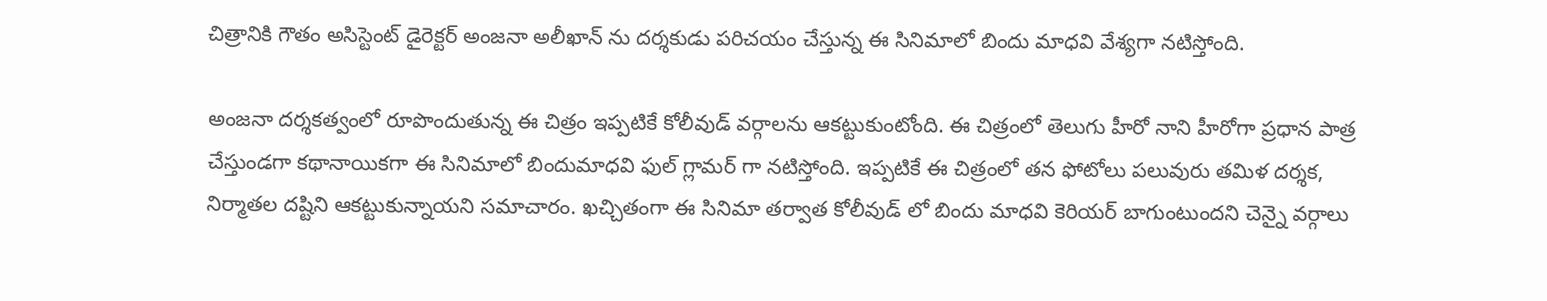చిత్రానికి గౌతం అసిస్టెంట్ డైరెక్టర్ అంజనా అలీఖాన్ ను దర్శకుడు పరిచయం చేస్తున్న ఈ సినిమాలో బిందు మాధవి వేశ్యగా నటిస్తోంది.

అంజనా దర్శకత్వంలో రూపొందుతున్న ఈ చిత్రం ఇప్పటికే కోలీవుడ్ వర్గాలను ఆకట్టుకుంటోంది. ఈ చిత్రంలో తెలుగు హీరో నాని హీరోగా ప్రధాన పాత్ర చేస్తుండగా కథానాయికగా ఈ సినిమాలో బిందుమాధవి ఫుల్ గ్లామర్ గా నటిస్తోంది. ఇప్పటికే ఈ చిత్రంలో తన ఫోటోలు పలువురు తమిళ దర్శక, నిర్మాతల దష్టిని ఆకట్టుకున్నాయని సమాచారం. ఖచ్చితంగా ఈ సినిమా తర్వాత కోలీవుడ్ లో బిందు మాధవి కెరియర్ బాగుంటుందని చెన్నై వర్గాలు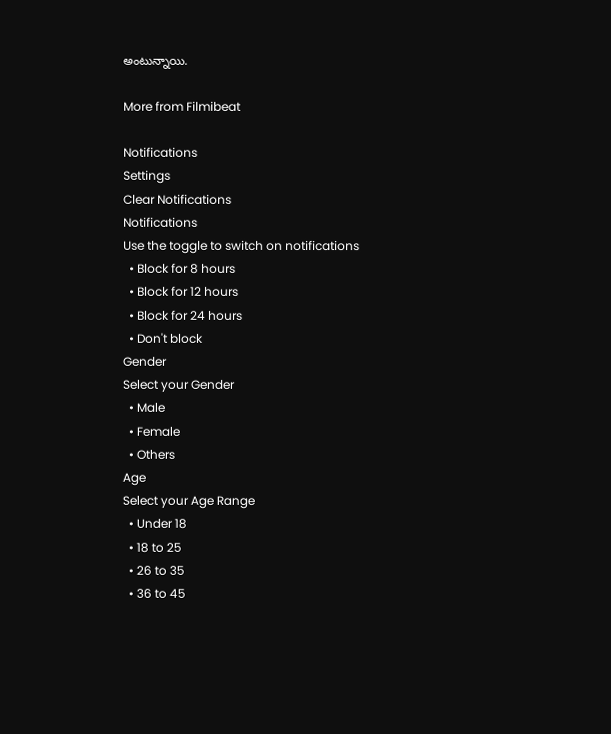అంటున్నాయి.

More from Filmibeat

Notifications
Settings
Clear Notifications
Notifications
Use the toggle to switch on notifications
  • Block for 8 hours
  • Block for 12 hours
  • Block for 24 hours
  • Don't block
Gender
Select your Gender
  • Male
  • Female
  • Others
Age
Select your Age Range
  • Under 18
  • 18 to 25
  • 26 to 35
  • 36 to 45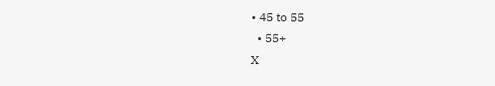• 45 to 55
  • 55+
X